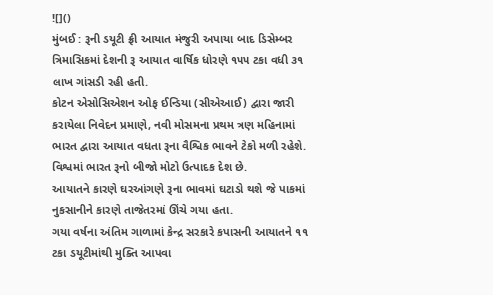![]()
મુંબઈ : રૂની ડયૂટી ફ્રી આયાત મંજુરી અપાયા બાદ ડિસેમ્બર ત્રિમાસિકમાં દેશની રૂ આયાત વાર્ષિક ધોરણે ૧૫૫ ટકા વધી ૩૧ લાખ ગાંસડી રહી હતી.
કોટન એસોસિએશન ઓફ ઈન્ડિયા (સીએઆઈ) દ્વારા જારી કરાયેલા નિવેદન પ્રમાણે, નવી મોસમના પ્રથમ ત્રણ મહિનામાં ભારત દ્વારા આયાત વધતા રૂના વૈશ્વિક ભાવને ટેકો મળી રહેશે. વિશ્વમાં ભારત રૂનો બીજો મોટો ઉત્પાદક દેશ છે.
આયાતને કારણે ઘરઆંગણે રૂના ભાવમાં ઘટાડો થશે જે પાકમાં નુકસાનીને કારણે તાજેતરમાં ઊંચે ગયા હતા.
ગયા વર્ષના અંતિમ ગાળામાં કેન્દ્ર સરકારે કપાસની આયાતને ૧૧ ટકા ડયૂટીમાંથી મુક્તિ આપવા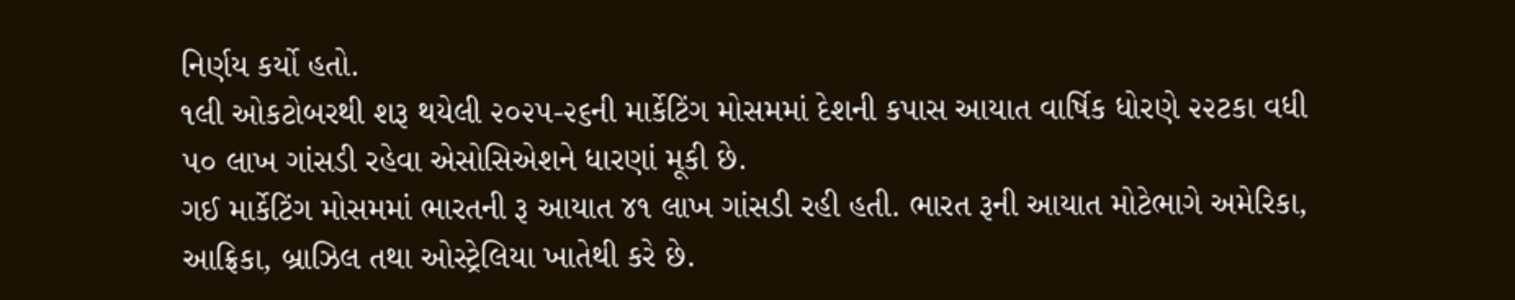નિર્ણય કર્યો હતો.
૧લી ઓકટોબરથી શરૂ થયેલી ૨૦૨૫-૨૬ની માર્કેટિંગ મોસમમાં દેશની કપાસ આયાત વાર્ષિક ધોરણે ૨૨ટકા વધી ૫૦ લાખ ગાંસડી રહેવા એસોસિએશને ધારણાં મૂકી છે.
ગઈ માર્કેટિંગ મોસમમાં ભારતની રૂ આયાત ૪૧ લાખ ગાંસડી રહી હતી. ભારત રૂની આયાત મોટેભાગે અમેરિકા, આફ્રિકા, બ્રાઝિલ તથા ઓસ્ટ્રેલિયા ખાતેથી કરે છે.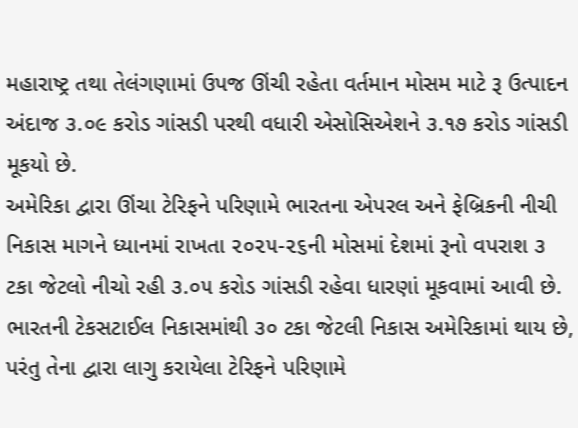મહારાષ્ટ્ર તથા તેલંગણામાં ઉપજ ઊંચી રહેતા વર્તમાન મોસમ માટે રૂ ઉત્પાદન અંદાજ ૩.૦૯ કરોડ ગાંસડી પરથી વધારી એસોસિએશને ૩.૧૭ કરોડ ગાંસડી મૂકયો છે.
અમેરિકા દ્વારા ઊંચા ટેરિફને પરિણામે ભારતના એપરલ અને ફેબ્રિકની નીચી નિકાસ માગને ધ્યાનમાં રાખતા ૨૦૨૫-૨૬ની મોસમાં દેશમાં રૂનો વપરાશ ૩ ટકા જેટલો નીચો રહી ૩.૦૫ કરોડ ગાંસડી રહેવા ધારણાં મૂકવામાં આવી છે.
ભારતની ટેકસટાઈલ નિકાસમાંથી ૩૦ ટકા જેટલી નિકાસ અમેરિકામાં થાય છે, પરંતુ તેના દ્વારા લાગુ કરાયેલા ટેરિફને પરિણામે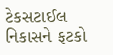ટેકસટાઈલ નિકાસને ફટકો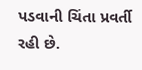પડવાની ચિંતા પ્રવર્તી રહી છે.